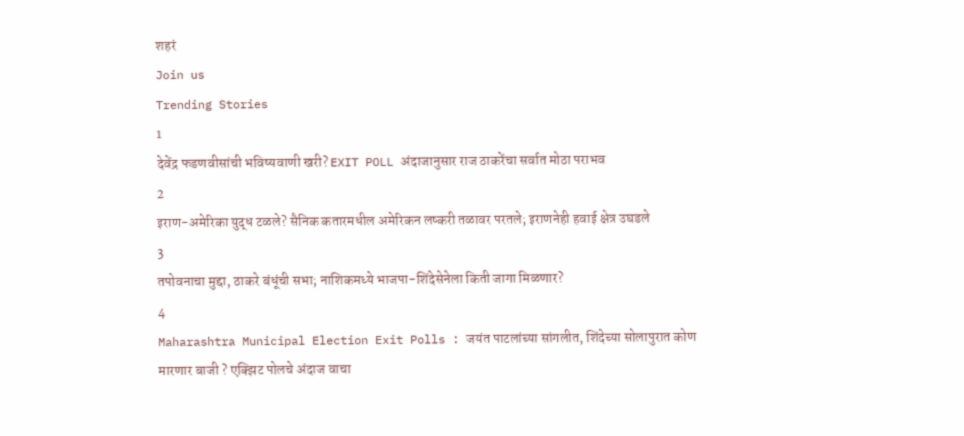शहरं
Join us
Trending Stories
1
देवेंद्र फडणवीसांची भविष्यवाणी खरी? EXIT POLL अंदाजानुसार राज ठाकरेंचा सर्वात मोठा पराभव
2
इराण-अमेरिका युद्ध टळले? सैनिक कतारमधील अमेरिकन लष्करी तळावर परतले; इराणनेही हवाई क्षेत्र उघडले
3
तपोवनाचा मुद्दा, ठाकरे बंधूंची सभा; नाशिकमध्ये भाजपा-शिंदेसेनेला किती जागा मिळणार?
4
Maharashtra Municipal Election Exit Polls : जयंत पाटलांच्या सांगलीत, शिंदेच्या सोलापुरात कोण मारणार बाजी ? एक्झिट पोलचे अंदाज वाचा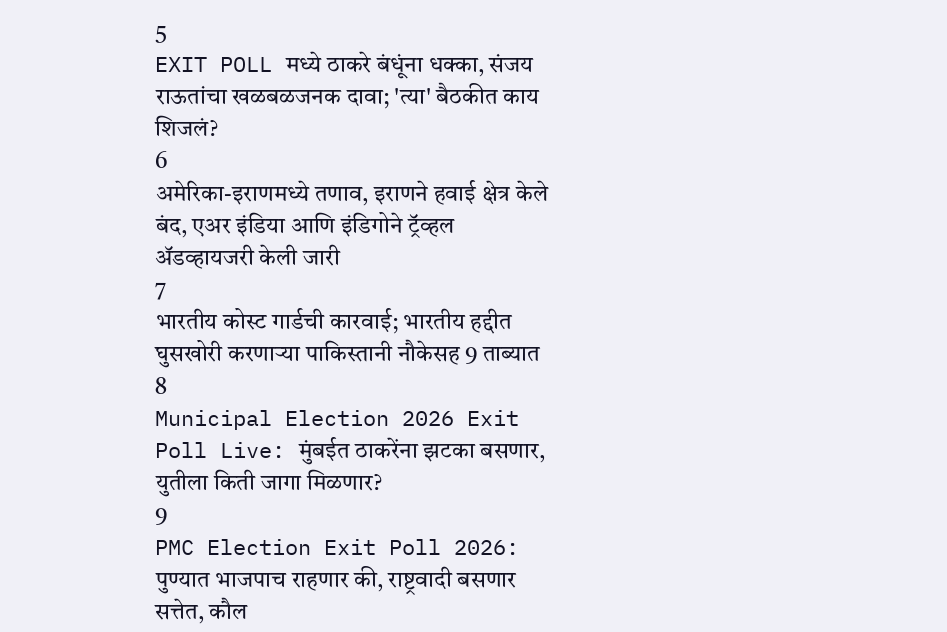5
EXIT POLL मध्ये ठाकरे बंधूंना धक्का, संजय राऊतांचा खळबळजनक दावा; 'त्या' बैठकीत काय शिजलं?
6
अमेरिका-इराणमध्ये तणाव, इराणने हवाई क्षेत्र केले बंद, एअर इंडिया आणि इंडिगोने ट्रॅव्हल अ‍ॅडव्हायजरी केली जारी
7
भारतीय कोस्ट गार्डची कारवाई; भारतीय हद्दीत घुसखोरी करणाऱ्या पाकिस्तानी नौकेसह 9 ताब्यात
8
Municipal Election 2026 Exit Poll Live: मुंबईत ठाकरेंना झटका बसणार, युतीला किती जागा मिळणार?
9
PMC Election Exit Poll 2026: पुण्यात भाजपाच राहणार की, राष्ट्रवादी बसणार सत्तेत, कौल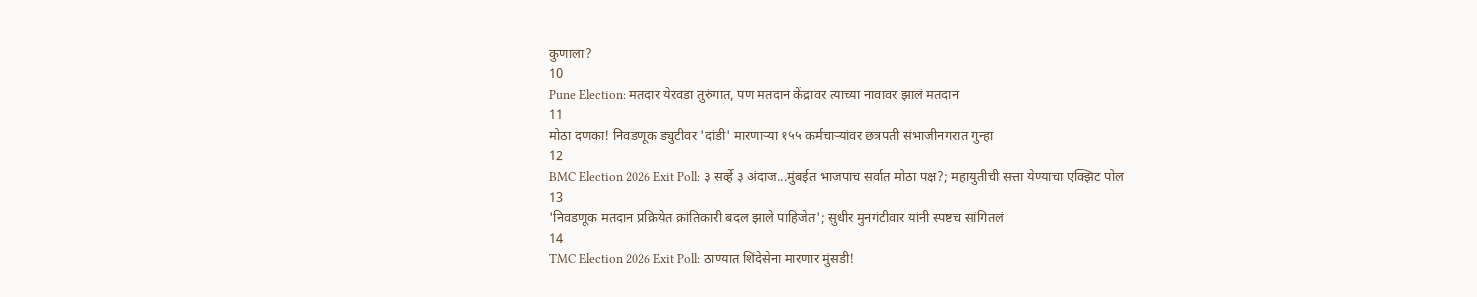कुणाला?
10
Pune Election: मतदार येरवडा तुरुंगात, पण मतदान केंद्रावर त्याच्या नावावर झालं मतदान
11
मोठा दणका! निवडणूक ड्युटीवर 'दांडी' मारणाऱ्या १५५ कर्मचाऱ्यांवर छत्रपती संभाजीनगरात गुन्हा
12
BMC Election 2026 Exit Poll: ३ सर्व्हे ३ अंदाज...मुंबईत भाजपाच सर्वात मोठा पक्ष?; महायुतीची सत्ता येण्याचा एक्झिट पोल
13
'निवडणूक मतदान प्रक्रियेत क्रांतिकारी बदल झाले पाहिजेत'; सुधीर मुनगंटीवार यांनी स्पष्टच सांगितलं
14
TMC Election 2026 Exit Poll: ठाण्यात शिंदेसेना मारणार मुंसडी!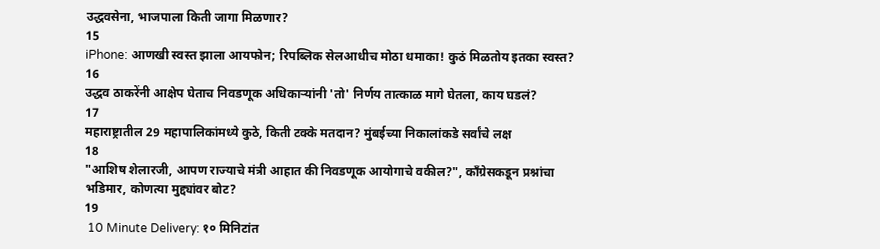उद्धवसेना, भाजपाला किती जागा मिळणार?
15
iPhone: आणखी स्वस्त झाला आयफोन; रिपब्लिक सेलआधीच मोठा धमाका! कुठं मिळतोय इतका स्वस्त?
16
उद्धव ठाकरेंनी आक्षेप घेताच निवडणूक अधिकाऱ्यांनी 'तो' निर्णय तात्काळ मागे घेतला, काय घडलं?
17
महाराष्ट्रातील 29 महापालिकांमध्ये कुठे, किती टक्के मतदान? मुंबईच्या निकालांकडे सर्वांचे लक्ष
18
"आशिष शेलारजी, आपण राज्याचे मंत्री आहात की निवडणूक आयोगाचे वकील?", काँग्रेसकडून प्रश्नांचा भडिमार, कोणत्या मुद्द्यांवर बोट?
19
 10 Minute Delivery: १० मिनिटांत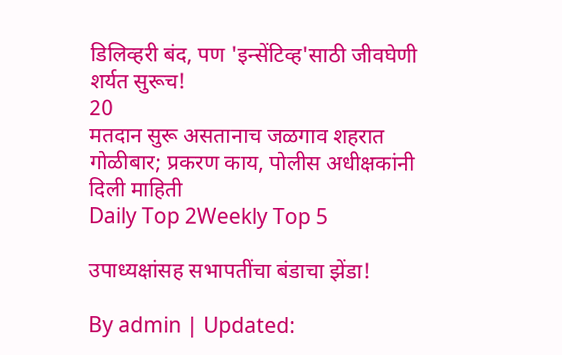डिलिव्हरी बंद, पण 'इन्सेंटिव्ह'साठी जीवघेणी शर्यत सुरूच!
20
मतदान सुरू असतानाच जळगाव शहरात गोळीबार; प्रकरण काय, पोलीस अधीक्षकांनी दिली माहिती
Daily Top 2Weekly Top 5

उपाध्यक्षांसह सभापतींचा बंडाचा झेंडा!

By admin | Updated: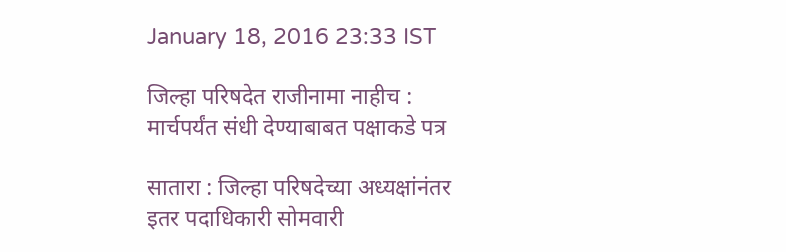January 18, 2016 23:33 IST

जिल्हा परिषदेत राजीनामा नाहीच : मार्चपर्यंत संधी देण्याबाबत पक्षाकडे पत्र

सातारा : जिल्हा परिषदेच्या अध्यक्षांनंतर इतर पदाधिकारी सोमवारी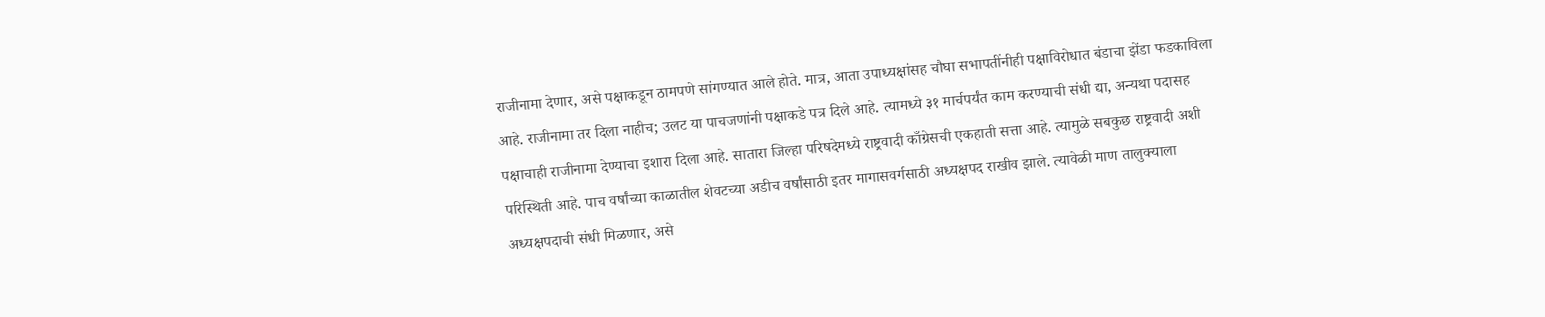राजीनामा देणार, असे पक्षाकडून ठामपणे सांगण्यात आले होते. मात्र, आता उपाध्यक्षांसह चौघा सभापतींनीही पक्षाविरोधात बंडाचा झेंडा फडकाविला आहे. राजीनामा तर दिला नाहीच; उलट या पाचजणांनी पक्षाकडे पत्र दिले आहे. त्यामध्ये ३१ मार्चपर्यंत काम करण्याची संधी द्या, अन्यथा पदासह पक्षाचाही राजीनामा देण्याचा इशारा दिला आहे. सातारा जिल्हा परिषदेमध्ये राष्ट्रवादी काँग्रेसची एकहाती सत्ता आहे. त्यामुळे सबकुछ राष्ट्रवादी अशी परिस्थिती आहे. पाच वर्षांच्या काळातील शेवटच्या अडीच वर्षांसाठी इतर मागासवर्गसाठी अध्यक्षपद राखीव झाले. त्यावेळी माण तालुक्याला अध्यक्षपदाची संधी मिळणार, असे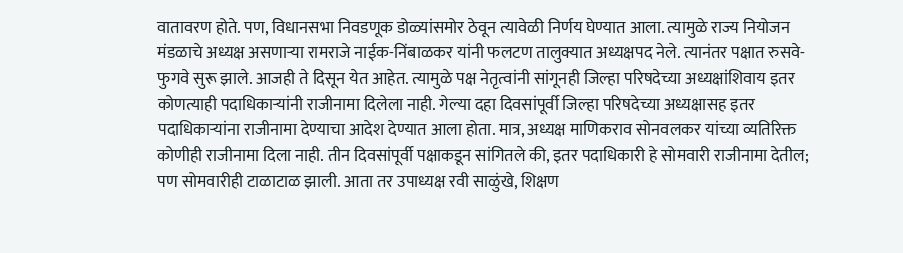वातावरण होते. पण, विधानसभा निवडणूक डोळ्यांसमोर ठेवून त्यावेळी निर्णय घेण्यात आला. त्यामुळे राज्य नियोजन मंडळाचे अध्यक्ष असणाऱ्या रामराजे नाईक-निंबाळकर यांनी फलटण तालुक्यात अध्यक्षपद नेले. त्यानंतर पक्षात रुसवे-फुगवे सुरू झाले. आजही ते दिसून येत आहेत. त्यामुळे पक्ष नेतृत्वांनी सांगूनही जिल्हा परिषदेच्या अध्यक्षांशिवाय इतर कोणत्याही पदाधिकाऱ्यांनी राजीनामा दिलेला नाही. गेल्या दहा दिवसांपूर्वी जिल्हा परिषदेच्या अध्यक्षासह इतर पदाधिकाऱ्यांना राजीनामा देण्याचा आदेश देण्यात आला होता. मात्र, अध्यक्ष माणिकराव सोनवलकर यांच्या व्यतिरिक्त कोणीही राजीनामा दिला नाही. तीन दिवसांपूर्वी पक्षाकडून सांगितले की, इतर पदाधिकारी हे सोमवारी राजीनामा देतील; पण सोमवारीही टाळाटाळ झाली. आता तर उपाध्यक्ष रवी साळुंखे, शिक्षण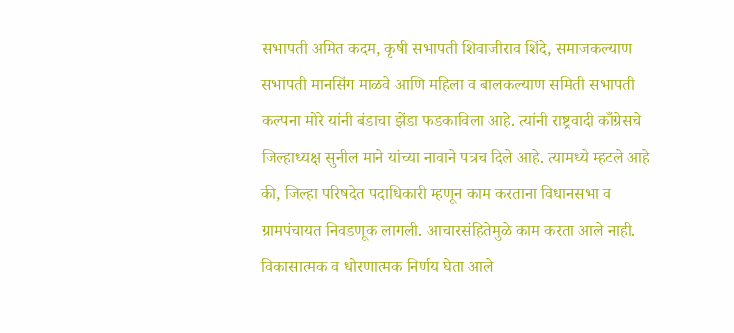सभापती अमित कदम, कृषी सभापती शिवाजीराव शिंदे, समाजकल्याण सभापती मानसिंग माळवे आणि महिला व बालकल्याण समिती सभापती कल्पना मोरे यांनी बंडाचा झेंडा फडकाविला आहे. त्यांनी राष्ट्रवादी काँग्रेसचे जिल्हाध्यक्ष सुनील माने यांच्या नावाने पत्रच दिले आहे. त्यामध्ये म्हटले आहे की, जिल्हा परिषदेत पदाधिकारी म्हणून काम करताना विधानसभा व ग्रामपंचायत निवडणूक लागली. आचारसंहितेमुळे काम करता आले नाही. विकासात्मक व धोरणात्मक निर्णय घेता आले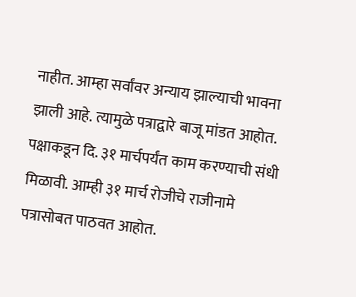नाहीत. आम्हा सर्वांवर अन्याय झाल्याची भावना झाली आहे. त्यामुळे पत्राद्वारे बाजू मांडत आहोत. पक्षाकडून दि. ३१ मार्चपर्यंत काम करण्याची संधी मिळावी. आम्ही ३१ मार्च रोजीचे राजीनामे पत्रासोबत पाठवत आहोत.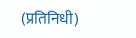(प्रतिनिधी)